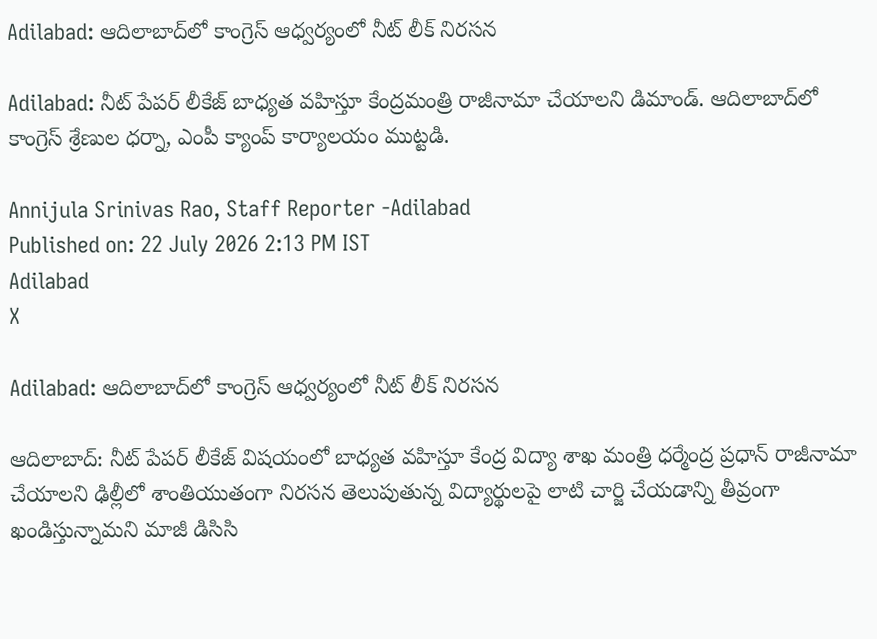Adilabad: ఆదిలాబాద్‌లో కాంగ్రెస్ ఆధ్వర్యంలో నీట్ లీక్ నిరసన

Adilabad: నీట్ పేపర్ లీకేజ్ బాధ్యత వహిస్తూ కేంద్రమంత్రి రాజీనామా చేయాలని డిమాండ్. ఆదిలాబాద్‌లో కాంగ్రెస్ శ్రేణుల ధర్నా, ఎంపీ క్యాంప్ కార్యాలయం ముట్టడి.

Annijula Srinivas Rao, Staff Reporter -Adilabad
Published on: 22 July 2026 2:13 PM IST
Adilabad
X

Adilabad: ఆదిలాబాద్‌లో కాంగ్రెస్ ఆధ్వర్యంలో నీట్ లీక్ నిరసన

ఆదిలాబాద్: నీట్ పేపర్ లీకేజ్ విషయంలో బాధ్యత వహిస్తూ కేంద్ర విద్యా శాఖ మంత్రి ధర్మేంద్ర ప్రధాన్ రాజీనామా చేయాలని ఢిల్లీలో శాంతియుతంగా నిరసన తెలుపుతున్న విద్యార్థులపై లాటి చార్జి చేయడాన్ని తీవ్రంగా ఖండిస్తున్నామని మాజీ డిసిసి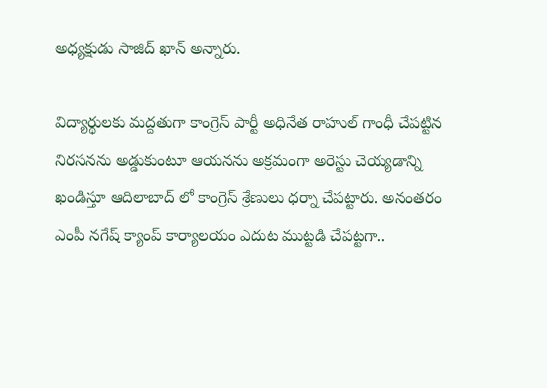అధ్యక్షుడు సాజిద్ ఖాన్ అన్నారు.

విద్యార్థులకు మద్దతుగా కాంగ్రెస్ పార్టీ అధినేత రాహుల్ గాంధీ చేపట్టిన నిరసనను అడ్డుకుంటూ ఆయనను అక్రమంగా అరెస్టు చెయ్యడాన్ని ఖండిస్తూ ఆదిలాబాద్ లో కాంగ్రెస్ శ్రేణులు ధర్నా చేపట్టారు. అనంతరం ఎంపీ నగేష్ క్యాంప్ కార్యాలయం ఎదుట ముట్టడి చేపట్టగా..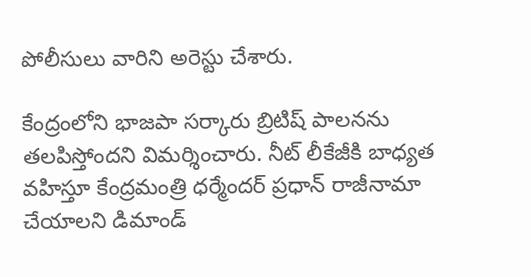పోలీసులు వారిని అరెస్టు చేశారు.

కేంద్రంలోని భాజపా సర్కారు బ్రిటిష్ పాలనను తలపిస్తోందని విమర్శించారు. నీట్ లీకేజీకి బాధ్యత వహిస్తూ కేంద్రమంత్రి ధర్మేందర్ ప్రధాన్ రాజీనామా చేయాలని డిమాండ్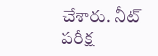చేశారు. నీట్ పరీక్ష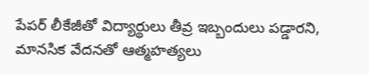పేపర్ లీకేజీతో విద్యార్థులు తీవ్ర ఇబ్బందులు పడ్డారని, మానసిక వేదనతో ఆత్మహత్యలు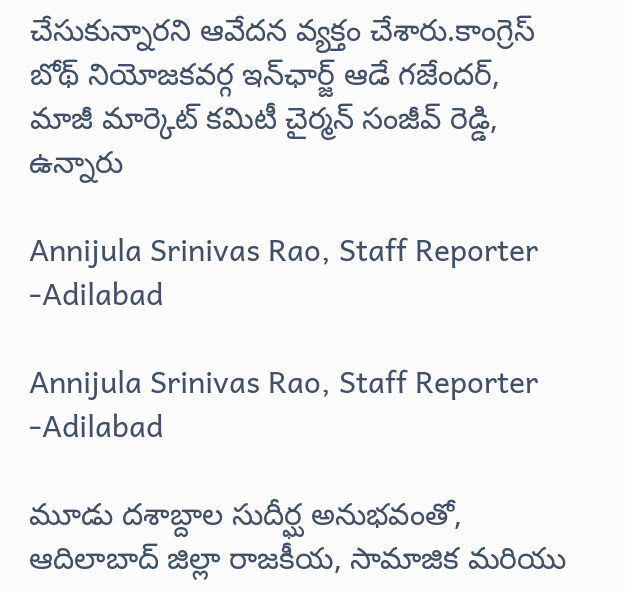చేసుకున్నారని ఆవేదన వ్యక్తం చేశారు.కాంగ్రెస్ బోథ్ నియోజకవర్గ ఇన్‌ఛార్జ్ ఆడే గజేందర్, మాజీ మార్కెట్ కమిటీ చైర్మన్ సంజీవ్ రెడ్డి, ఉన్నారు

Annijula Srinivas Rao, Staff Reporter -Adilabad

Annijula Srinivas Rao, Staff Reporter -Adilabad

మూడు దశాబ్దాల సుదీర్ఘ అనుభవంతో, ఆదిలాబాద్ జిల్లా రాజకీయ, సామాజిక మరియు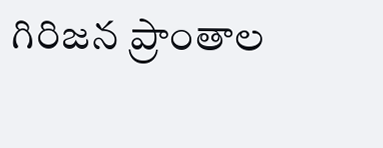గిరిజన ప్రాంతాల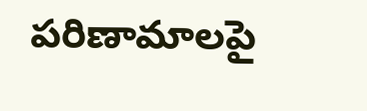పరిణామాలపై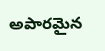అపారమైన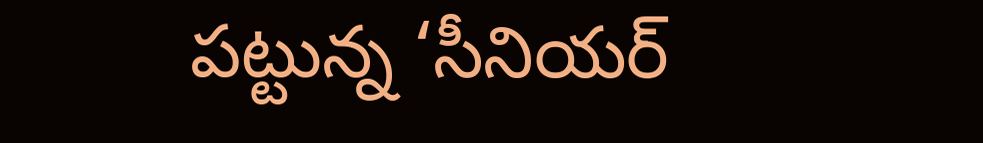పట్టున్న ‘సీనియర్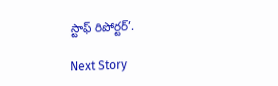స్టాఫ్ రిపోర్టర్’.

Next Story